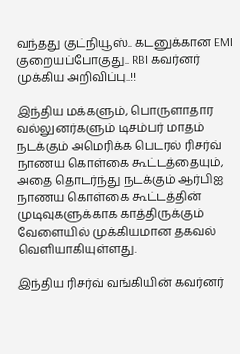வந்தது குட்நியூஸ்.. கடனுக்கான EMI குறையப்போகுது.. RBI கவர்னர் முக்கிய அறிவிப்பு..!!

இந்திய மக்களும், பொருளாதார வல்லுனர்களும் டிசம்பர் மாதம் நடக்கும் அமெரிக்க பெடரல் ரிசர்வ் நாணய கொள்கை கூட்டத்தையும், அதை தொடர்ந்து நடக்கும் ஆர்பிஐ நாணய கொள்கை கூட்டத்தின் முடிவுகளுக்காக காத்திருக்கும் வேளையில் முக்கியமான தகவல் வெளியாகியுள்ளது.

இந்திய ரிசர்வ் வங்கியின் கவர்னர்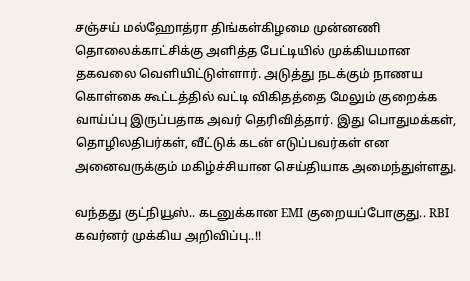சஞ்சய் மல்ஹோத்ரா திங்கள்கிழமை முன்னணி தொலைக்காட்சிக்கு அளித்த பேட்டியில் முக்கியமான தகவலை வெளியிட்டுள்ளார். அடுத்து நடக்கும் நாணய கொள்கை கூட்டத்தில் வட்டி விகிதத்தை மேலும் குறைக்க வாய்ப்பு இருப்பதாக அவர் தெரிவித்தார். இது பொதுமக்கள், தொழிலதிபர்கள், வீட்டுக் கடன் எடுப்பவர்கள் என அனைவருக்கும் மகிழ்ச்சியான செய்தியாக அமைந்துள்ளது.

வந்தது குட்நியூஸ்.. கடனுக்கான EMI குறையப்போகுது.. RBI கவர்னர் முக்கிய அறிவிப்பு..!!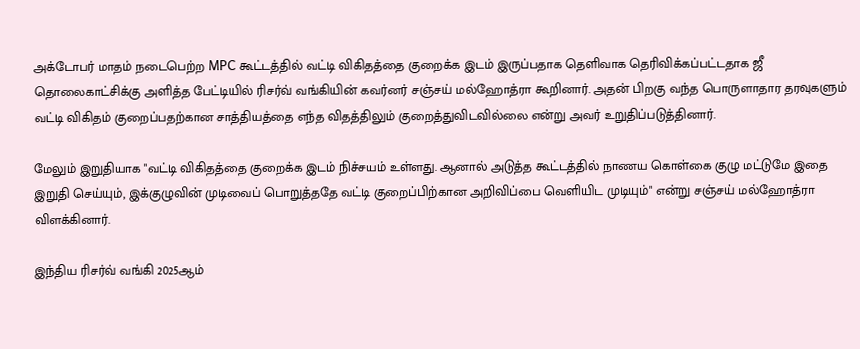அக்டோபர் மாதம் நடைபெற்ற MPC கூட்டத்தில் வட்டி விகிதத்தை குறைக்க இடம் இருப்பதாக தெளிவாக தெரிவிக்கப்பட்டதாக ஜீ தொலைகாட்சிக்கு அளித்த பேட்டியில் ரிசர்வ் வங்கியின் கவர்னர் சஞ்சய் மல்ஹோத்ரா கூறினார். அதன் பிறகு வந்த பொருளாதார தரவுகளும் வட்டி விகிதம் குறைப்பதற்கான சாத்தியத்தை எந்த விதத்திலும் குறைத்துவிடவில்லை என்று அவர் உறுதிப்படுத்தினார்.

மேலும் இறுதியாக "வட்டி விகிதத்தை குறைக்க இடம் நிச்சயம் உள்ளது. ஆனால் அடுத்த கூட்டத்தில் நாணய கொள்கை குழு மட்டுமே இதை இறுதி செய்யும், இக்குழுவின் முடிவைப் பொறுத்ததே வட்டி குறைப்பிற்கான அறிவிப்பை வெளியிட முடியும்" என்று சஞ்சய் மல்ஹோத்ரா விளக்கினார்.

இந்திய ரிசர்வ் வங்கி 2025ஆம்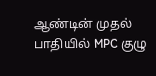ஆண்டின் முதல் பாதியில் MPC குழு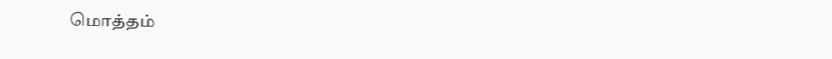மொத்தம்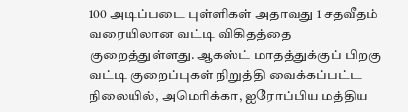100 அடிப்படை புள்ளிகள் அதாவது 1 சதவீதம் வரையிலான வட்டி விகிதத்தை குறைத்துள்ளது. ஆகஸ்ட் மாதத்துக்குப் பிறகு வட்டி குறைப்புகள் நிறுத்தி வைக்கப்பட்ட நிலையில், அமெரிக்கா, ஐரோப்பிய மத்திய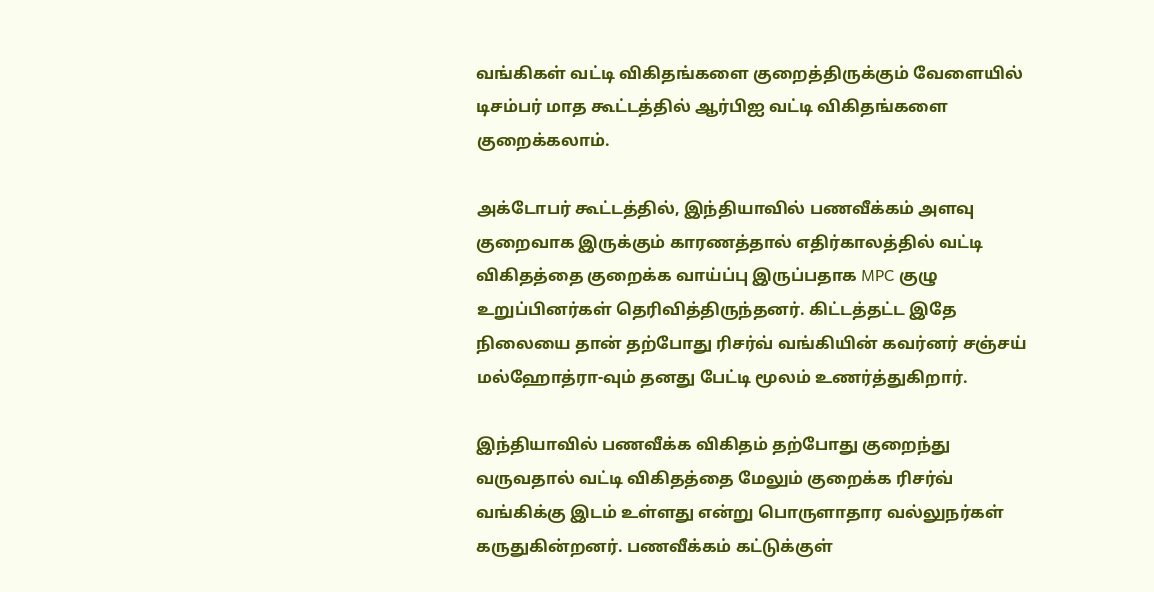வங்கிகள் வட்டி விகிதங்களை குறைத்திருக்கும் வேளையில் டிசம்பர் மாத கூட்டத்தில் ஆர்பிஐ வட்டி விகிதங்களை குறைக்கலாம்.

அக்டோபர் கூட்டத்தில், இந்தியாவில் பணவீக்கம் அளவு குறைவாக இருக்கும் காரணத்தால் எதிர்காலத்தில் வட்டி விகிதத்தை குறைக்க வாய்ப்பு இருப்பதாக MPC குழு உறுப்பினர்கள் தெரிவித்திருந்தனர். கிட்டத்தட்ட இதே நிலையை தான் தற்போது ரிசர்வ் வங்கியின் கவர்னர் சஞ்சய் மல்ஹோத்ரா-வும் தனது பேட்டி மூலம் உணர்த்துகிறார்.

இந்தியாவில் பணவீக்க விகிதம் தற்போது குறைந்து வருவதால் வட்டி விகிதத்தை மேலும் குறைக்க ரிசர்வ் வங்கிக்கு இடம் உள்ளது என்று பொருளாதார வல்லுநர்கள் கருதுகின்றனர். பணவீக்கம் கட்டுக்குள்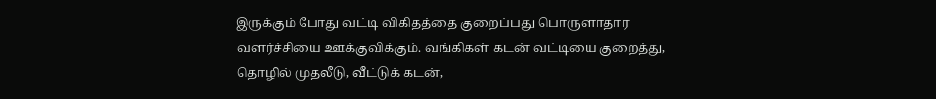இருக்கும் போது வட்டி விகிதத்தை குறைப்பது பொருளாதார வளர்ச்சியை ஊக்குவிக்கும். வங்கிகள் கடன் வட்டியை குறைத்து, தொழில் முதலீடு, வீட்டுக் கடன்,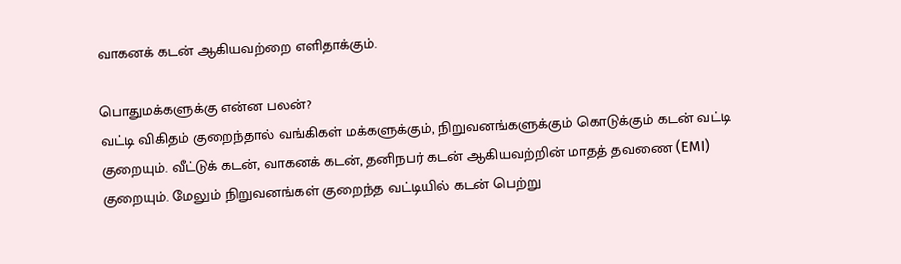வாகனக் கடன் ஆகியவற்றை எளிதாக்கும்.

பொதுமக்களுக்கு என்ன பலன்?
வட்டி விகிதம் குறைந்தால் வங்கிகள் மக்களுக்கும், நிறுவனங்களுக்கும் கொடுக்கும் கடன் வட்டி குறையும். வீட்டுக் கடன், வாகனக் கடன், தனிநபர் கடன் ஆகியவற்றின் மாதத் தவணை (EMI) குறையும். மேலும் நிறுவனங்கள் குறைந்த வட்டியில் கடன் பெற்று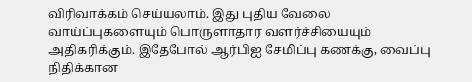விரிவாக்கம் செய்யலாம். இது புதிய வேலை வாய்ப்புகளையும் பொருளாதார வளர்ச்சியையும் அதிகரிக்கும். இதேபோல் ஆர்பிஐ சேமிப்பு கணக்கு, வைப்பு நிதிக்கான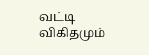வட்டி விகிதமும்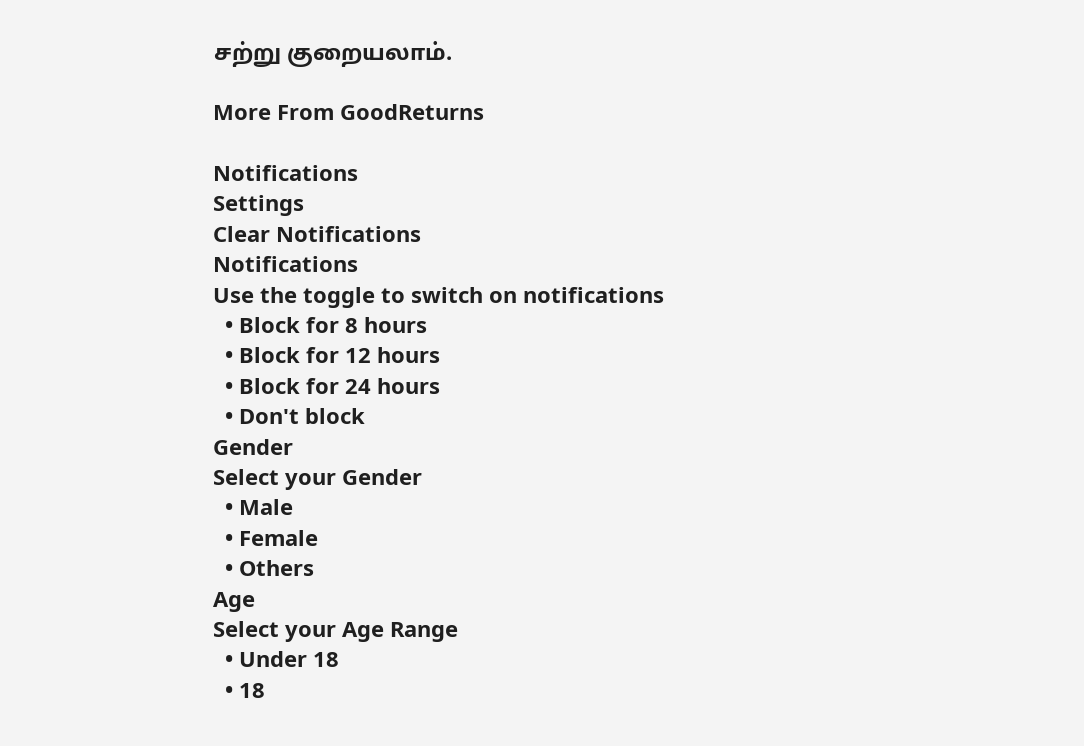சற்று குறையலாம்.

More From GoodReturns

Notifications
Settings
Clear Notifications
Notifications
Use the toggle to switch on notifications
  • Block for 8 hours
  • Block for 12 hours
  • Block for 24 hours
  • Don't block
Gender
Select your Gender
  • Male
  • Female
  • Others
Age
Select your Age Range
  • Under 18
  • 18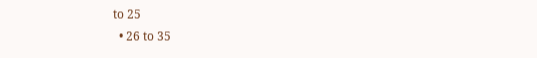to 25
  • 26 to 35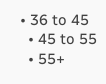• 36 to 45
  • 45 to 55
  • 55+